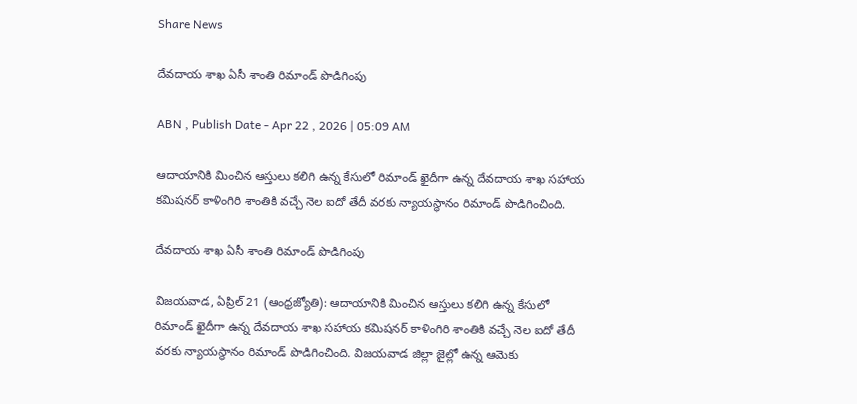Share News

దేవదాయ శాఖ ఏసీ శాంతి రిమాండ్‌ పొడిగింపు

ABN , Publish Date - Apr 22 , 2026 | 05:09 AM

ఆదాయానికి మించిన ఆస్తులు కలిగి ఉన్న కేసులో రిమాండ్‌ ఖైదీగా ఉన్న దేవదాయ శాఖ సహాయ కమిషనర్‌ కాళింగిరి శాంతికి వచ్చే నెల ఐదో తేదీ వరకు న్యాయస్థానం రిమాండ్‌ పొడిగించింది.

దేవదాయ శాఖ ఏసీ శాంతి రిమాండ్‌ పొడిగింపు

విజయవాడ, ఏప్రిల్‌ 21 (ఆంధ్రజ్యోతి): ఆదాయానికి మించిన ఆస్తులు కలిగి ఉన్న కేసులో రిమాండ్‌ ఖైదీగా ఉన్న దేవదాయ శాఖ సహాయ కమిషనర్‌ కాళింగిరి శాంతికి వచ్చే నెల ఐదో తేదీ వరకు న్యాయస్థానం రిమాండ్‌ పొడిగించింది. విజయవాడ జిల్లా జైల్లో ఉన్న ఆమెకు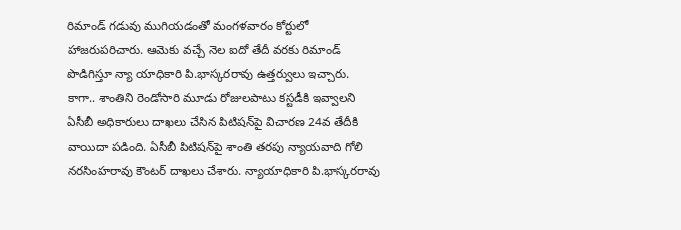రిమాండ్‌ గడువు ముగియడంతో మంగళవారం కోర్టులో హాజరుపరిచారు. ఆమెకు వచ్చే నెల ఐదో తేదీ వరకు రిమాండ్‌ పొడిగిస్తూ న్యా యాధికారి పి.భాస్కరరావు ఉత్తర్వులు ఇచ్చారు. కాగా.. శాంతిని రెండోసారి మూడు రోజులపాటు కస్టడీకి ఇవ్వాలని ఏసీబీ అధికారులు దాఖలు చేసిన పిటిషన్‌పై విచారణ 24వ తేదీకి వాయిదా పడింది. ఏసీబీ పిటిషన్‌పై శాంతి తరపు న్యాయవాది గోలి నరసింహరావు కౌంటర్‌ దాఖలు చేశారు. న్యాయాధికారి పి.భాస్కరరావు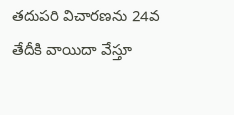తదుపరి విచారణను 24వ తేదీకి వాయిదా వేస్తూ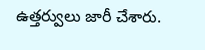ఉత్తర్వులు జారీ చేశారు.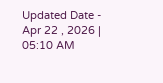Updated Date - Apr 22 , 2026 | 05:10 AM